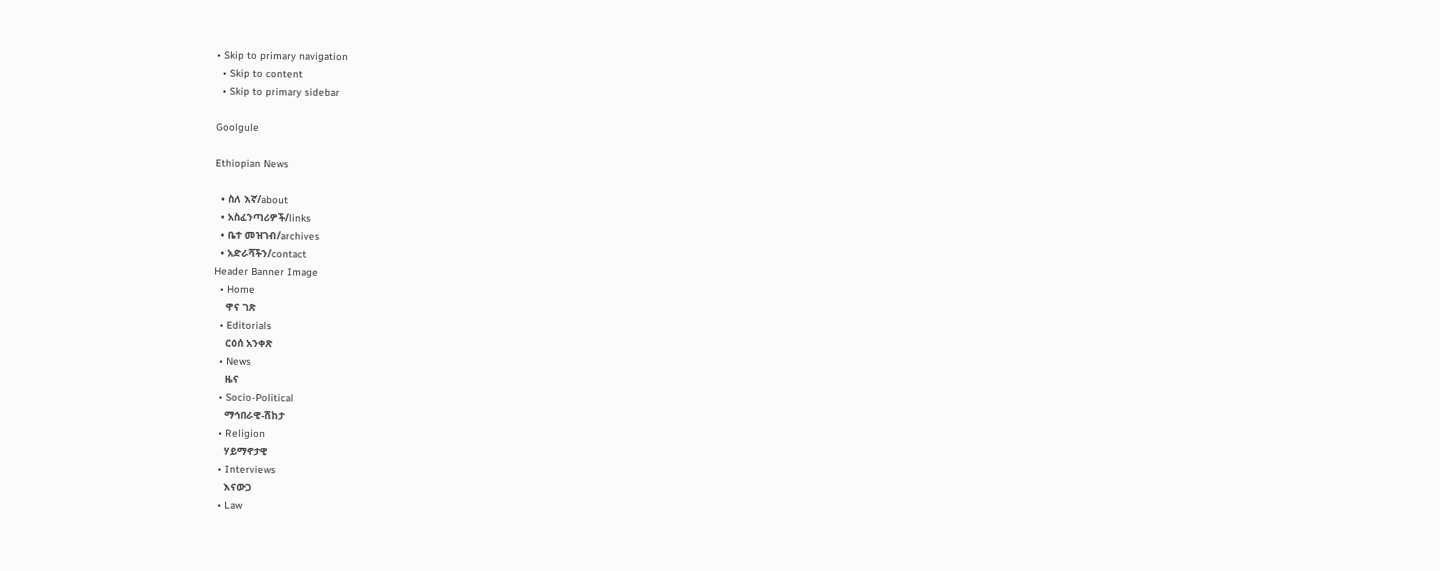• Skip to primary navigation
  • Skip to content
  • Skip to primary sidebar

Goolgule

Ethiopian News

  • ስለ እኛ/about
  • አስፈንጣሪዎች/links
  • ቤተ መዝገብ/archives
  • አድራሻችን/contact
Header Banner Image
  • Home
    ዋና ገጽ
  • Editorials
    ርዕሰ አንቀጽ
  • News
    ዜና
  • Socio-Political
    ማኅበራዊ-ሽከታ
  • Religion
    ሃይማኖታዊ
  • Interviews
    እናውጋ
  • Law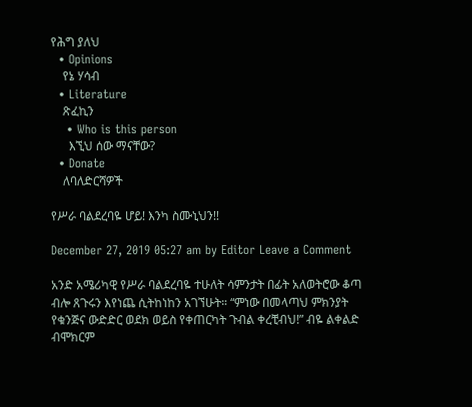የሕግ ያለህ
  • Opinions
    የኔ ሃሳብ
  • Literature
    ጽፈኪን
    • Who is this person
      እኚህ ሰው ማናቸው?
  • Donate
    ለባለድርሻዎች

የሥራ ባልደረባዬ ሆይ! እንካ ስሙኒህን!!

December 27, 2019 05:27 am by Editor Leave a Comment

አንድ አሜሪካዊ የሥራ ባልደረባዬ ተሁለት ሳምንታት በፊት አለወትሮው ቆጣ ብሎ ጸጉሩን እየነጨ ሲትከነከን አገኘሁት። “ምነው በመላጣህ ምክንያት የቁንጅና ውድድር ወደክ ወይስ የቀጠርካት ጉብል ቀረቺብህ!” ብዬ ልቀልድ ብሞክርም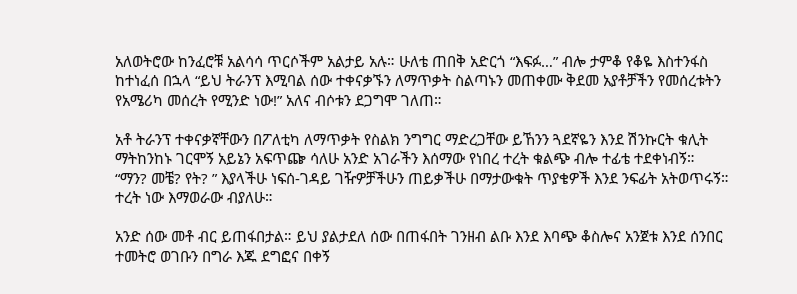አለወትሮው ከንፈሮቹ አልሳሳ ጥርሶችም አልታይ አሉ። ሁለቴ ጠበቅ አድርጎ “እፍፉ…” ብሎ ታምቆ የቆዬ እስተንፋስ ከተነፈሰ በኋላ “ይህ ትራንፕ እሚባል ሰው ተቀናቃኙን ለማጥቃት ስልጣኑን መጠቀሙ ቅደመ አያቶቻችን የመሰረቱትን የአሜሪካ መሰረት የሚንድ ነው!” አለና ብሶቱን ደጋግሞ ገለጠ።

አቶ ትራንፕ ተቀናቃኛቸውን በፖለቲካ ለማጥቃት የስልክ ንግግር ማድረጋቸው ይኸንን ጓደኛዬን እንደ ሽንኩርት ቁሊት ማትከንከኑ ገርሞኝ አይኔን አፍጥጬ ሳለሁ አንድ አገራችን እሰማው የነበረ ተረት ቁልጭ ብሎ ተፊቴ ተደቀነብኝ። “ማን? መቼ? የት? ” እያላችሁ ነፍሰ-ገዳይ ገዥዎቻችሁን ጠይቃችሁ በማታውቁት ጥያቄዎች እንደ ንፍፊት አትወጥሩኝ። ተረት ነው እማወራው ብያለሁ።

አንድ ሰው መቶ ብር ይጠፋበታል። ይህ ያልታደለ ሰው በጠፋበት ገንዘብ ልቡ እንደ እባጭ ቆስሎና አንጀቱ እንደ ሰንበር ተመትሮ ወገቡን በግራ እጁ ደግፎና በቀኝ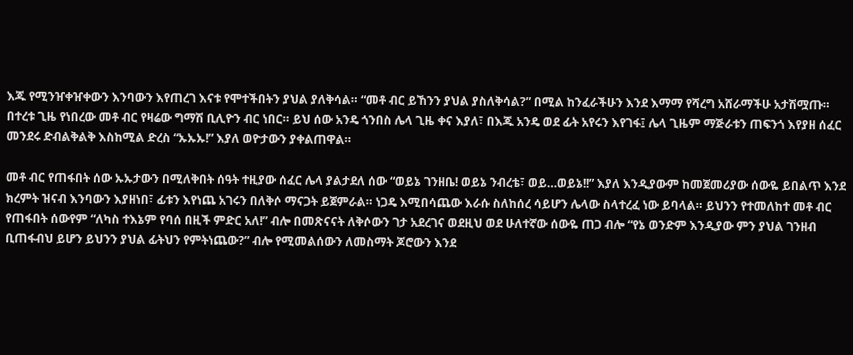እጁ የሚንዠቀዠቀውን እንባውን እየጠረገ እናቱ የሞተችበትን ያህል ያለቅሳል። “መቶ ብር ይኸንን ያህል ያስለቅሳል?” በሚል ከንፈራችሁን እንደ እማማ የሻረግ አሸራማችሁ አታሽሟጡ። በተረቱ ጊዜ የነበረው መቶ ብር የዛሬው ግማሽ ቢሊዮን ብር ነበር። ይህ ሰው አንዴ ጎንበስ ሌላ ጊዜ ቀና እያለ፣ በእጁ አንዴ ወደ ፊት አየሩን እየገፋ፤ ሌላ ጊዜም ማጅራቱን ጠፍንጎ እየያዘ ሰፈር መንደሩ ድብልቅልቅ እስከሚል ድረስ “ኡኡኡ!” እያለ ወዮታውን ያቀልጠዋል።

መቶ ብር የጠፋበት ሰው ኡኡታውን በሚለቅበት ሰዓት ተዚያው ሰፈር ሌላ ያልታደለ ሰው “ወይኔ ገንዘቤ! ወይኔ ንብረቴ፣ ወይ…ወይኔ!!” እያለ እንዲያውም ከመጀመሪያው ሰውዬ ይበልጥ እንደ ክረምት ዝናብ እንባውን እያዘነበ፣ ፊቱን እየነጨ አገሩን በለቅሶ ማናጋት ይጀምራል። ነጋዴ እሚበሳጨው እራሱ ስለከሰረ ሳይሆን ሌላው ስላተረፈ ነው ይባላል። ይህንን የተመለከተ መቶ ብር የጠፋበት ሰውየም “ለካስ ተእኔም የባሰ በዚች ምድር አለ!” ብሎ በመጽናናት ለቅሶውን ገታ አደረገና ወደዚህ ወደ ሁለተኛው ሰውዬ ጠጋ ብሎ “የኔ ወንድም እንዲያው ምን ያህል ገንዘብ ቢጠፋብህ ይሆን ይህንን ያህል ፊትህን የምትነጨው?” ብሎ የሚመልሰውን ለመስማት ጆሮውን እንደ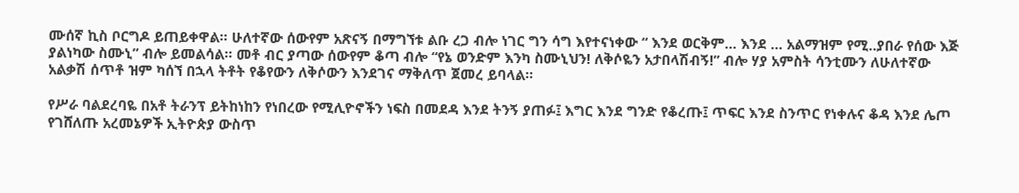ሙሰኛ ኪስ ቦርግዶ ይጠይቀዋል። ሁለተኛው ሰውየም አጽናኝ በማግኘቱ ልቡ ረጋ ብሎ ነገር ግን ሳግ እየተናነቀው “ እንደ ወርቅም… እንደ … አልማዝም የሚ..ያበራ የሰው እጅ ያልነካው ስሙኒ” ብሎ ይመልሳል። መቶ ብር ያጣው ሰውየም ቆጣ ብሎ “የኔ ወንድም እንካ ስሙኒህን! ለቅሶዬን አታበላሽብኝ!” ብሎ ሃያ አምስት ሳንቲሙን ለሁለተኛው አልቃሽ ሰጥቶ ዝም ካሰኘ በኋላ ትቶት የቆየውን ለቅሶውን እንደገና ማቅለጥ ጀመረ ይባላል።

የሥራ ባልደረባዬ በአቶ ትራንፕ ይትከነከን የነበረው የሚሊዮኖችን ነፍስ በመደዳ እንደ ትንኝ ያጠፉ፤ እግር እንደ ግንድ የቆረጡ፤ ጥፍር እንደ ስንጥር የነቀሉና ቆዳ እንደ ሌጦ የገሸለጡ አረመኔዎች ኢትዮጵያ ውስጥ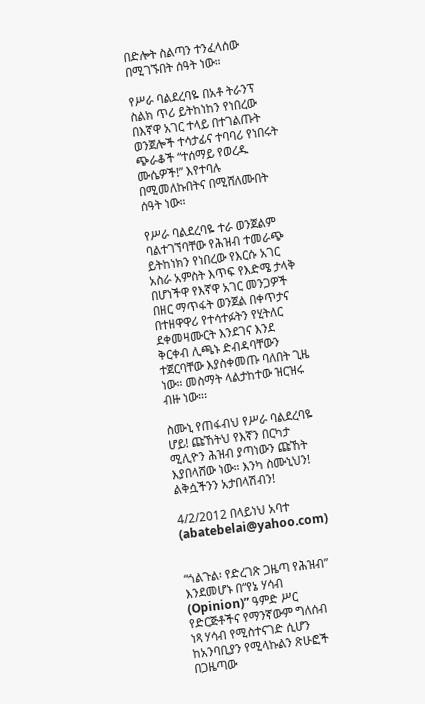በድሎት ስልጣን ተንፈላሰው በሚገኙበት ሰዓት ነው።

የሥራ ባልደረባዬ በአቶ ትራንፕ ስልክ ጥሪ ይትከነከን የነበረው በእኛዋ አገር ተላይ በተገልጡት ወንጀሎች ተሳታፊና ተባባሪ የነበሩት ጭራቆች “ተሰማይ የወረዱ ሙሴዎች!” እየተባሉ በሚመለኩበትና በሚሸለሙበት ሰዓት ነው።

የሥራ ባልደረባዬ ተራ ወንጀልም ባልተገኘባቸው የሕዝብ ተመራጭ ይትከነክን የነበረው የእርሱ አገር አስራ አምስት እጥፍ የእድሜ ታላቅ በሆነችዋ የእኛዋ አገር መንጋዎች በዘር ማጥፋት ወንጀል በቀጥታና በተዘዋዋሪ የተሳተፉትን የሂትለር ደቀመዛሙርት እንደገና እንደ ቅርቀብ ሊጫኑ ድብዳባቸውን ተጀርባቸው እያስቀመጡ ባለበት ጊዜ ነው። መስማት ላልታከተው ዝርዝሩ ብዙ ነው።፡

ስሙኒ የጠፋብህ የሥራ ባልደረባዬ ሆይ! ጩኸትህ የእኛን በርካታ ሚሊዮን ሕዝብ ያጣነውን ጩኸት እያበላሸው ነው። እንካ ስሙኒህን! ልቅሷችንን አታበላሽብን!

4/2/2012 በላይነህ አባተ (abatebelai@yahoo.com)


“ጎልጉል፡ የድረገጽ ጋዜጣ የሕዝብ” እንደመሆኑ በ“የኔ ሃሳብ (Opinion)” ዓምድ ሥር የድርጅቶችና የማንኛውም ግለሰብ ነጻ ሃሳብ የሚስተናገድ ሲሆን ከአንባቢያን የሚላኩልን ጽሁፎች በጋዜጣው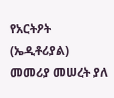የአርትዖት (ኤዲቶሪያል) መመሪያ መሠረት ያለ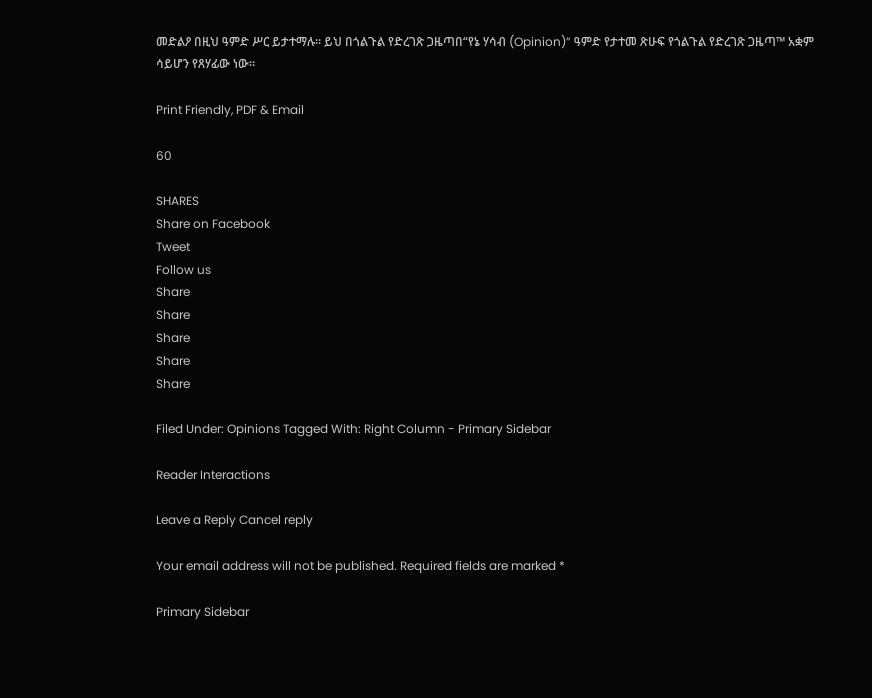መድልዖ በዚህ ዓምድ ሥር ይታተማሉ። ይህ በጎልጉል የድረገጽ ጋዜጣበ“የኔ ሃሳብ (Opinion)” ዓምድ የታተመ ጽሁፍ የጎልጉል የድረገጽ ጋዜጣ™ አቋም ሳይሆን የጸሃፊው ነው።

Print Friendly, PDF & Email

60

SHARES
Share on Facebook
Tweet
Follow us
Share
Share
Share
Share
Share

Filed Under: Opinions Tagged With: Right Column - Primary Sidebar

Reader Interactions

Leave a Reply Cancel reply

Your email address will not be published. Required fields are marked *

Primary Sidebar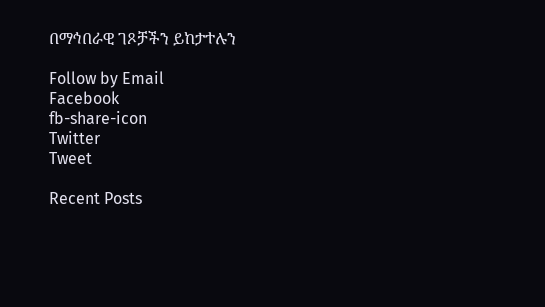በማኅበራዊ ገጾቻችን ይከታተሉን

Follow by Email
Facebook
fb-share-icon
Twitter
Tweet

Recent Posts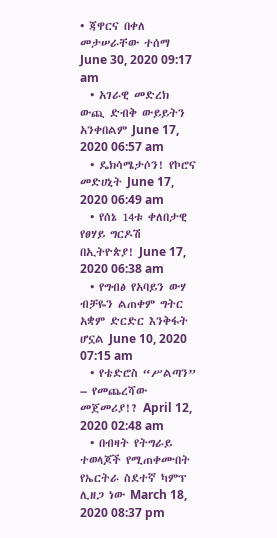• ጃዋርና በቀለ መታሠራቸው ተሰማ June 30, 2020 09:17 am
  • አገራዊ መድረክ ውጪ ድብቅ ውይይትን አንቀበልም June 17, 2020 06:57 am
  • ዴክሳሜታሶን! የኮሮና መድሀኒት June 17, 2020 06:49 am
  • የሰኔ 14ቱ ቀለበታዊ የፀሃይ ግርዶሽ በኢትዮጵያ! June 17, 2020 06:38 am
  • የግብፅ የአባይን ውሃ ብቻዬን ልጠቀም ግትር አቋም ድርድር እንቅፋት ሆኗል June 10, 2020 07:15 am
  • የቴድሮስ “ሥልጣን” – የመጨረሻው መጀመሪያ!? April 12, 2020 02:48 am
  • በብዛት የትግራይ ተወላጆች የሚጠቀሙበት የኤርትራ ስደተኛ ካምፕ ሊዘጋ ነው March 18, 2020 08:37 pm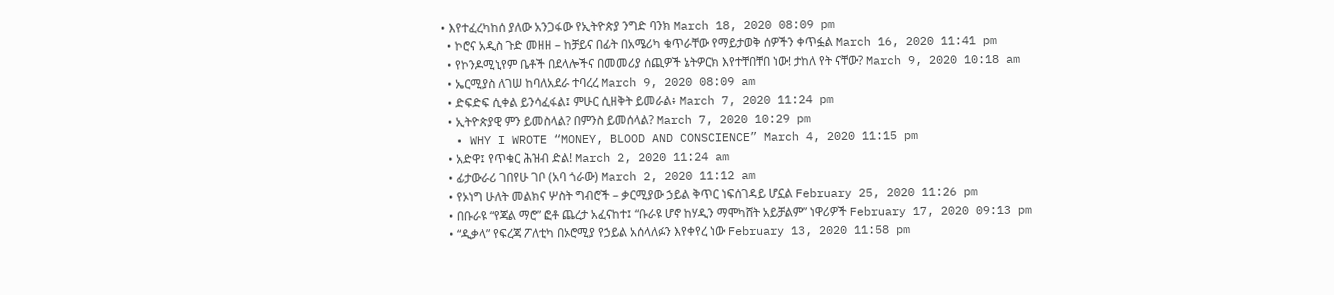• እየተፈረካከሰ ያለው አንጋፋው የኢትዮጵያ ንግድ ባንክ March 18, 2020 08:09 pm
  • ኮሮና አዲስ ጉድ መዘዘ – ከቻይና በፊት በአሜሪካ ቁጥራቸው የማይታወቅ ሰዎችን ቀጥፏል March 16, 2020 11:41 pm
  • የኮንዶሚኒየም ቤቶች በደላሎችና በመመሪያ ሰጪዎች ኔትዎርክ እየተቸበቸበ ነው! ታከለ የት ናቸው? March 9, 2020 10:18 am
  • ኤርሚያስ ለገሠ ከባለአደራ ተባረረ March 9, 2020 08:09 am
  • ድፍድፍ ሲቀል ይንሳፈፋል፤ ምሁር ሲዘቅት ይመራል፥ March 7, 2020 11:24 pm
  • ኢትዮጵያዊ ምን ይመስላል? በምንስ ይመሰላል? March 7, 2020 10:29 pm
  • WHY I WROTE “MONEY, BLOOD AND CONSCIENCE” March 4, 2020 11:15 pm
  • አድዋ፤ የጥቁር ሕዝብ ድል! March 2, 2020 11:24 am
  • ፊታውራሪ ገበየሁ ገቦ (አባ ጎራው) March 2, 2020 11:12 am
  • የኦነግ ሁለት መልክና ሦስት ግብሮች – ቃርሚያው ኃይል ቅጥር ነፍሰገዳይ ሆኗል February 25, 2020 11:26 pm
  • በቡራዩ “የጃል ማሮ” ፎቶ ጨረታ አፈናከተ፤ “ቡራዩ ሆኖ ከሃዲን ማሞካሸት አይቻልም” ነዋሪዎች February 17, 2020 09:13 pm
  • “ዲቃላ” የፍረጃ ፖለቲካ በኦሮሚያ የኃይል አሰላለፉን እየቀየረ ነው February 13, 2020 11:58 pm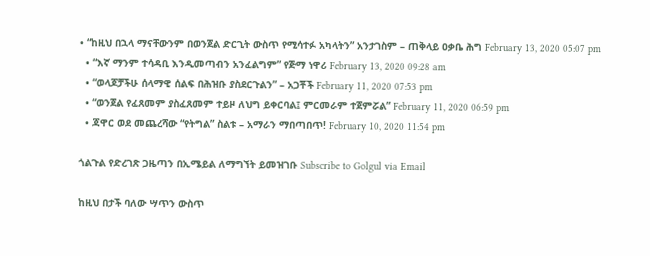• “ከዚህ በኋላ ማናቸውንም በወንጀል ድርጊት ውስጥ የሚሳተፉ አካላትን” አንታገስም – ጠቅላይ ዐቃቤ ሕግ February 13, 2020 05:07 pm
  • “እኛ ማንም ተሳዳቢ እንዲመጣብን አንፈልግም” የጅማ ነዋሪ February 13, 2020 09:28 am
  • “ወላጆቻችሁ ሰላማዊ ሰልፍ በሕዝቡ ያስደርጉልን” – አጋቾች February 11, 2020 07:53 pm
  • “ወንጀል የፈጸመም ያስፈጸመም ተይዞ ለህግ ይቀርባል፤ ምርመራም ተጀምሯል” February 11, 2020 06:59 pm
  • ጃዋር ወደ መጨረሻው “የትግል” ስልቱ – አማራን ማበጣበጥ! February 10, 2020 11:54 pm

ጎልጉል የድረገጽ ጋዜጣን በኢሜይል ለማግኘት ይመዝገቡ Subscribe to Golgul via Email

ከዚህ በታች ባለው ሣጥን ውስጥ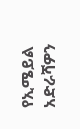የኢሜይል አድራሻዎን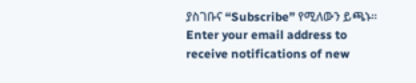ያስገቡና “Subscribe” የሚለውን ይጫኑ፡፡
Enter your email address to receive notifications of new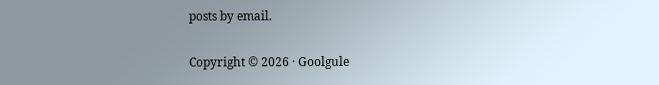posts by email.

Copyright © 2026 · Goolgule